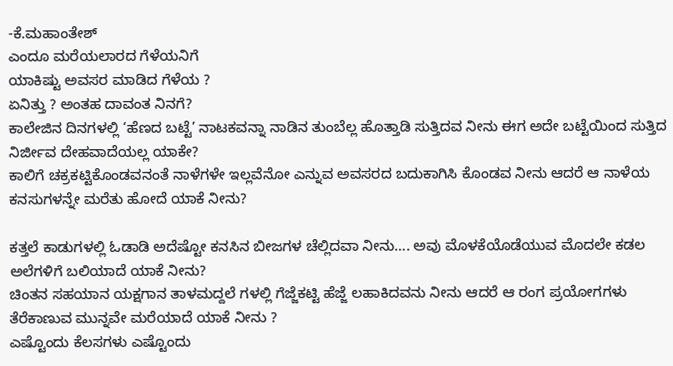-ಕೆ.ಮಹಾಂತೇಶ್
ಎಂದೂ ಮರೆಯಲಾರದ ಗೆಳೆಯನಿಗೆ
ಯಾಕಿಷ್ಟು ಅವಸರ ಮಾಡಿದ ಗೆಳೆಯ ?
ಏನಿತ್ತು ? ಅಂತಹ ದಾವಂತ ನಿನಗೆ?
ಕಾಲೇಜಿನ ದಿನಗಳಲ್ಲಿ ‘ಹೆಣದ ಬಟ್ಟೆ’ ನಾಟಕವನ್ನಾ ನಾಡಿನ ತುಂಬೆಲ್ಲ ಹೊತ್ತಾಡಿ ಸುತ್ತಿದವ ನೀನು ಈಗ ಅದೇ ಬಟ್ಟೆಯಿಂದ ಸುತ್ತಿದ ನಿರ್ಜೀವ ದೇಹವಾದೆಯಲ್ಲ ಯಾಕೇ?
ಕಾಲಿಗೆ ಚಕ್ರಕಟ್ಟಿಕೊಂಡವನಂತೆ ನಾಳೆಗಳೇ ಇಲ್ಲವೆನೋ ಎನ್ನುವ ಅವಸರದ ಬದುಕಾಗಿಸಿ ಕೊಂಡವ ನೀನು ಆದರೆ ಆ ನಾಳೆಯ ಕನಸುಗಳನ್ನೇ ಮರೆತು ಹೋದೆ ಯಾಕೆ ನೀನು?

ಕತ್ತಲೆ ಕಾಡುಗಳಲ್ಲಿ ಓಡಾಡಿ ಅದೆಷ್ಟೋ ಕನಸಿನ ಬೀಜಗಳ ಚೆಲ್ಲಿದವಾ ನೀನು…. ಅವು ಮೊಳಕೆಯೊಡೆಯುವ ಮೊದಲೇ ಕಡಲ ಅಲೆಗಳಿಗೆ ಬಲಿಯಾದೆ ಯಾಕೆ ನೀನು?
ಚಿಂತನ ಸಹಯಾನ ಯಕ್ಷಗಾನ ತಾಳಮದ್ದಲೆ ಗಳಲ್ಲಿ ಗೆಜ್ಜೆಕಟ್ಟಿ ಹೆಜ್ಜೆ ಲಹಾಕಿದವನು ನೀನು ಆದರೆ ಆ ರಂಗ ಪ್ರಯೋಗಗಳು ತೆರೆಕಾಣುವ ಮುನ್ನವೇ ಮರೆಯಾದೆ ಯಾಕೆ ನೀನು ?
ಎಷ್ಟೊಂದು ಕೆಲಸಗಳು ಎಷ್ಟೊಂದು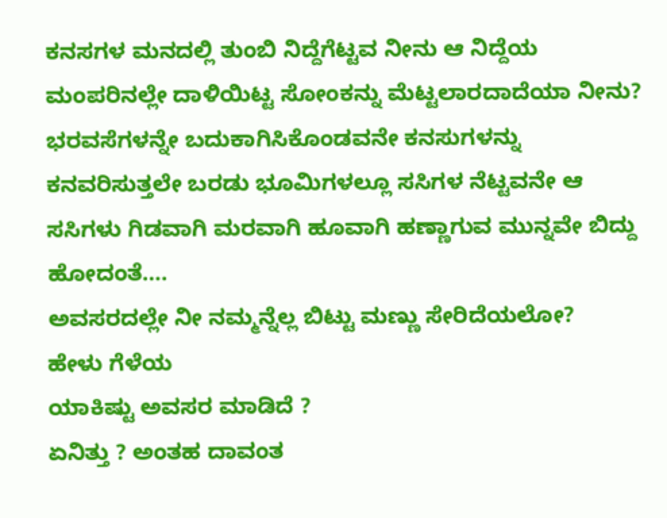ಕನಸಗಳ ಮನದಲ್ಲಿ ತುಂಬಿ ನಿದ್ದೆಗೆಟ್ಟವ ನೀನು ಆ ನಿದ್ದೆಯ ಮಂಪರಿನಲ್ಲೇ ದಾಳಿಯಿಟ್ಟ ಸೋಂಕನ್ನು ಮೆಟ್ಟಲಾರದಾದೆಯಾ ನೀನು?
ಭರವಸೆಗಳನ್ನೇ ಬದುಕಾಗಿಸಿಕೊಂಡವನೇ ಕನಸುಗಳನ್ನು ಕನವರಿಸುತ್ತಲೇ ಬರಡು ಭೂಮಿಗಳಲ್ಲೂ ಸಸಿಗಳ ನೆಟ್ಟವನೇ ಆ ಸಸಿಗಳು ಗಿಡವಾಗಿ ಮರವಾಗಿ ಹೂವಾಗಿ ಹಣ್ಣಾಗುವ ಮುನ್ನವೇ ಬಿದ್ದು ಹೋದಂತೆ….
ಅವಸರದಲ್ಲೇ ನೀ ನಮ್ಮನ್ನೆಲ್ಲ ಬಿಟ್ಟು ಮಣ್ಣು ಸೇರಿದೆಯಲೋ?
ಹೇಳು ಗೆಳೆಯ
ಯಾಕಿಷ್ಟು ಅವಸರ ಮಾಡಿದೆ ?
ಏನಿತ್ತು ? ಅಂತಹ ದಾವಂತ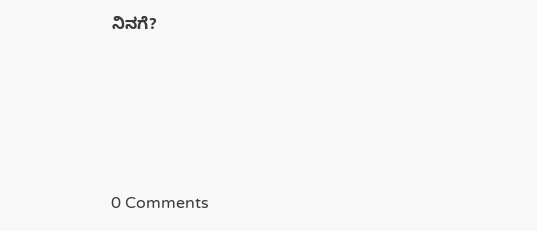ನಿನಗೆ?






0 Comments